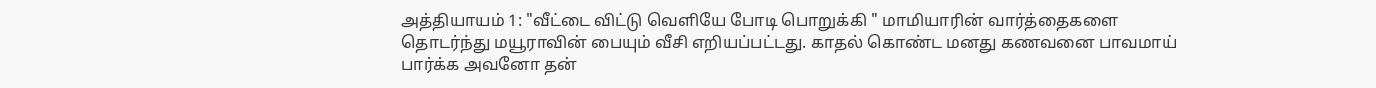அத்தியாயம் 1: "வீட்டை விட்டு வெளியே போடி பொறுக்கி " மாமியாரின் வார்த்தைகளை தொடர்ந்து மயூராவின் பையும் வீசி எறியப்பட்டது. காதல் கொண்ட மனது கணவனை பாவமாய் பார்க்க அவனோ தன்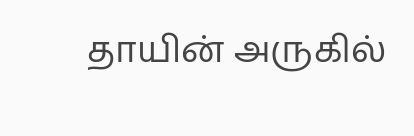தாயின் அருகில்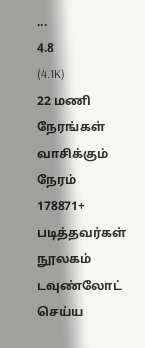...
4.8
(4.1K)
22 மணி நேரங்கள்
வாசிக்கும் நேரம்
178871+
படித்தவர்கள்
நூலகம்
டவுண்லோட் செய்ய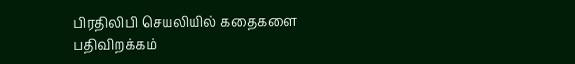பிரதிலிபி செயலியில் கதைகளை பதிவிறக்கம்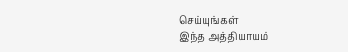செய்யுங்கள்
இந்த அத்தியாயம்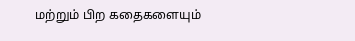மற்றும் பிற கதைகளையும்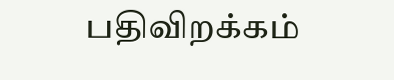பதிவிறக்கம்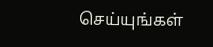செய்யுங்கள்